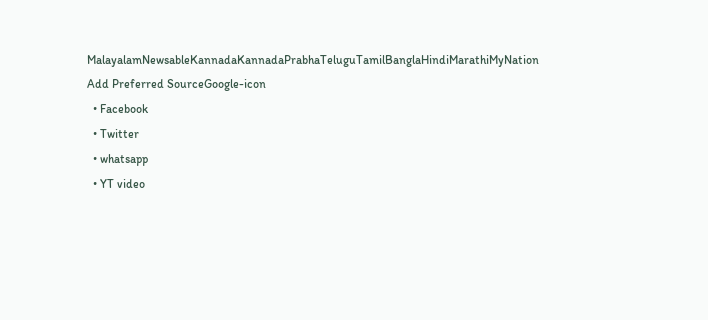MalayalamNewsableKannadaKannadaPrabhaTeluguTamilBanglaHindiMarathiMyNation
Add Preferred SourceGoogle-icon
  • Facebook
  • Twitter
  • whatsapp
  • YT video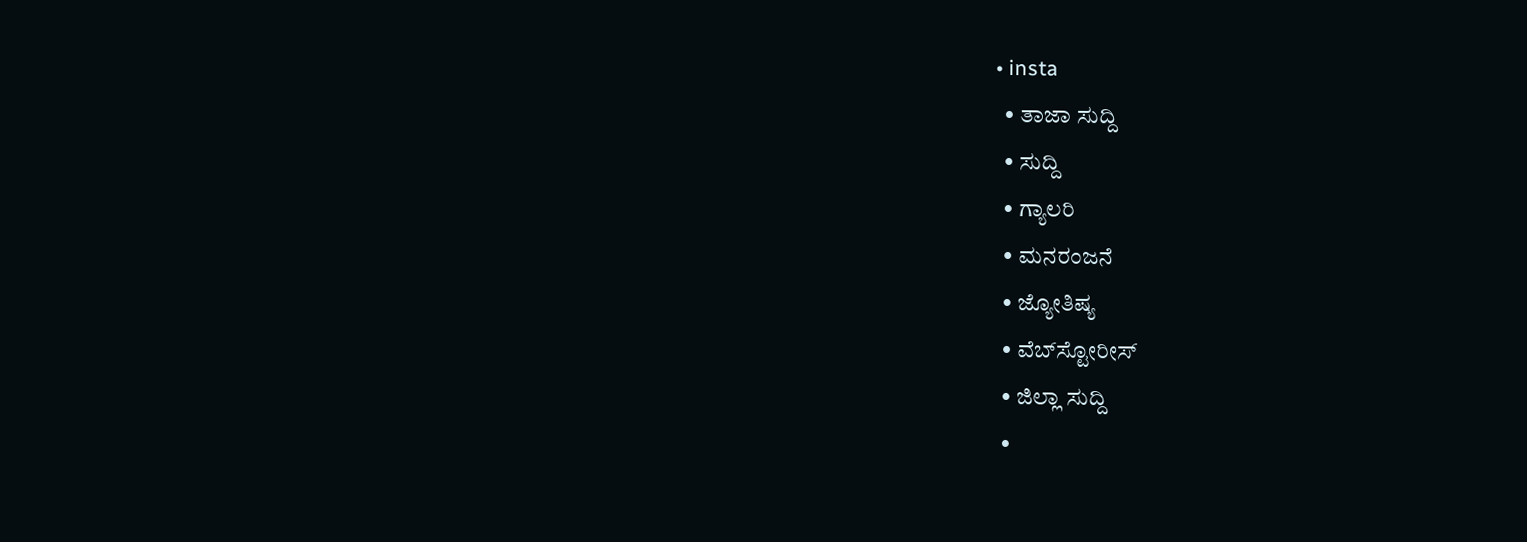• insta
  • ತಾಜಾ ಸುದ್ದಿ
  • ಸುದ್ದಿ
  • ಗ್ಯಾಲರಿ
  • ಮನರಂಜನೆ
  • ಜ್ಯೋತಿಷ್ಯ
  • ವೆಬ್‌ಸ್ಟೋರೀಸ್
  • ಜಿಲ್ಲಾ ಸುದ್ದಿ
  •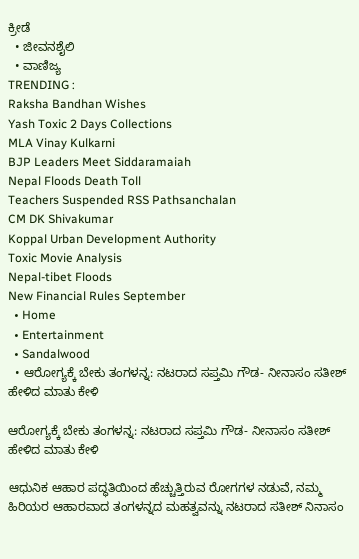ಕ್ರೀಡೆ
  • ಜೀವನಶೈಲಿ
  • ವಾಣಿಜ್ಯ
TRENDING :
Raksha Bandhan Wishes
Yash Toxic 2 Days Collections
MLA Vinay Kulkarni
BJP Leaders Meet Siddaramaiah
Nepal Floods Death Toll
Teachers Suspended RSS Pathsanchalan
CM DK Shivakumar
Koppal Urban Development Authority
Toxic Movie Analysis
Nepal-tibet Floods
New Financial Rules September
  • Home
  • Entertainment
  • Sandalwood
  • ಆರೋಗ್ಯಕ್ಕೆ ಬೇಕು ತಂಗಳನ್ನ: ನಟರಾದ ಸಪ್ತಮಿ ಗೌಡ- ನೀನಾಸಂ ಸತೀಶ್ ಹೇಳಿದ ಮಾತು ಕೇಳಿ

ಆರೋಗ್ಯಕ್ಕೆ ಬೇಕು ತಂಗಳನ್ನ: ನಟರಾದ ಸಪ್ತಮಿ ಗೌಡ- ನೀನಾಸಂ ಸತೀಶ್ ಹೇಳಿದ ಮಾತು ಕೇಳಿ

ಆಧುನಿಕ ಆಹಾರ ಪದ್ಧತಿಯಿಂದ ಹೆಚ್ಚುತ್ತಿರುವ ರೋಗಗಳ ನಡುವೆ, ನಮ್ಮ ಹಿರಿಯರ ಆಹಾರವಾದ ತಂಗಳನ್ನದ ಮಹತ್ವವನ್ನು ನಟರಾದ ಸತೀಶ್ ನಿನಾಸಂ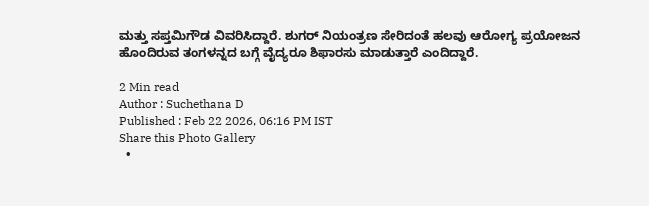ಮತ್ತು ಸಪ್ತಮಿಗೌಡ ವಿವರಿಸಿದ್ದಾರೆ. ಶುಗರ್ ನಿಯಂತ್ರಣ ಸೇರಿದಂತೆ ಹಲವು ಆರೋಗ್ಯ ಪ್ರಯೋಜನ ಹೊಂದಿರುವ ತಂಗಳನ್ನದ ಬಗ್ಗೆ ವೈದ್ಯರೂ ಶಿಫಾರಸು ಮಾಡುತ್ತಾರೆ ಎಂದಿದ್ದಾರೆ.

2 Min read
Author : Suchethana D
Published : Feb 22 2026, 06:16 PM IST
Share this Photo Gallery
  •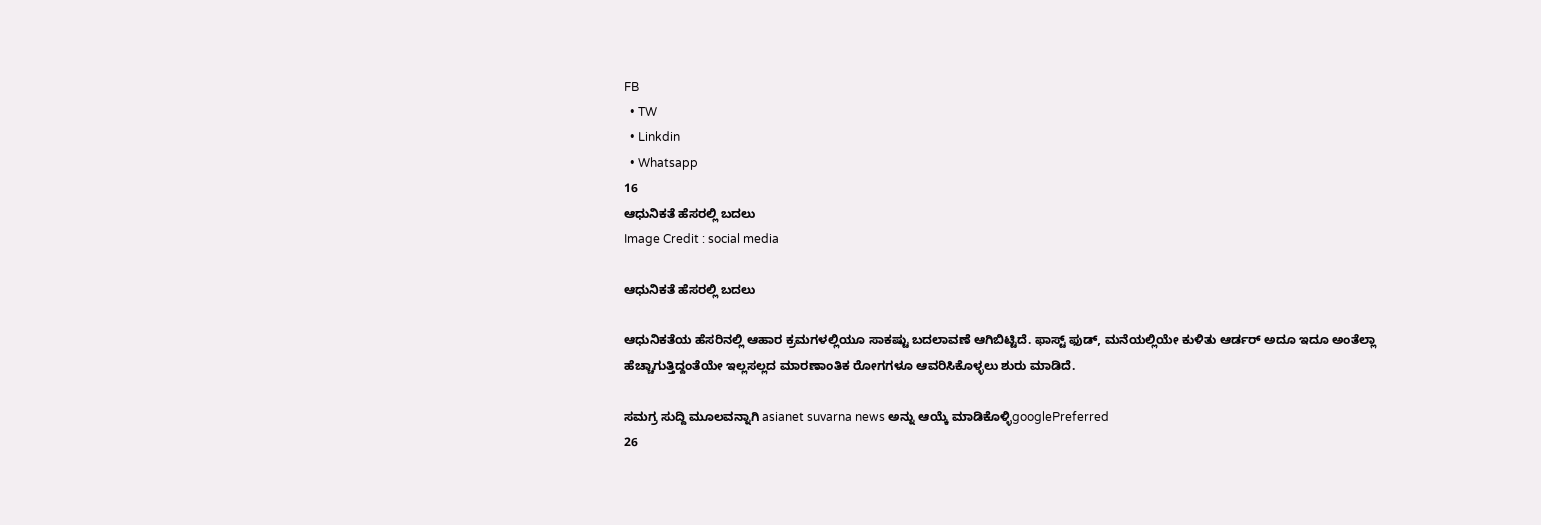FB
  • TW
  • Linkdin
  • Whatsapp
16
ಆಧುನಿಕತೆ ಹೆಸರಲ್ಲಿ ಬದಲು
Image Credit : social media

ಆಧುನಿಕತೆ ಹೆಸರಲ್ಲಿ ಬದಲು

ಆಧುನಿಕತೆಯ ಹೆಸರಿನಲ್ಲಿ ಆಹಾರ ಕ್ರಮಗಳಲ್ಲಿಯೂ ಸಾಕಷ್ಟು ಬದಲಾವಣೆ ಆಗಿಬಿಟ್ಟಿದೆ. ಫಾಸ್ಟ್ ಫುಡ್, ಮನೆಯಲ್ಲಿಯೇ ಕುಳಿತು ಆರ್ಡರ್ ಅದೂ ಇದೂ ಅಂತೆಲ್ಲಾ ಹೆಚ್ಚಾಗುತ್ತಿದ್ದಂತೆಯೇ ಇಲ್ಲಸಲ್ಲದ ಮಾರಣಾಂತಿಕ ರೋಗಗಳೂ ಆವರಿಸಿಕೊಳ್ಳಲು ಶುರು ಮಾಡಿದೆ.

ಸಮಗ್ರ ಸುದ್ದಿ ಮೂಲವನ್ನಾಗಿ asianet suvarna news ಅನ್ನು ಆಯ್ಕೆ ಮಾಡಿಕೊಳ್ಳಿgooglePreferred
26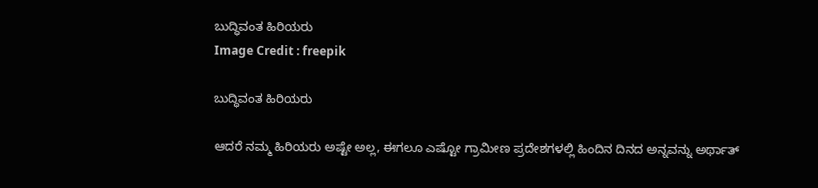ಬುದ್ಧಿವಂತ ಹಿರಿಯರು
Image Credit : freepik

ಬುದ್ಧಿವಂತ ಹಿರಿಯರು

ಆದರೆ ನಮ್ಮ ಹಿರಿಯರು ಅಷ್ಟೇ ಅಲ್ಲ, ಈಗಲೂ ಎಷ್ಟೋ ಗ್ರಾಮೀಣ ಪ್ರದೇಶಗಳಲ್ಲಿ ಹಿಂದಿನ ದಿನದ ಅನ್ನವನ್ನು ಅರ್ಥಾತ್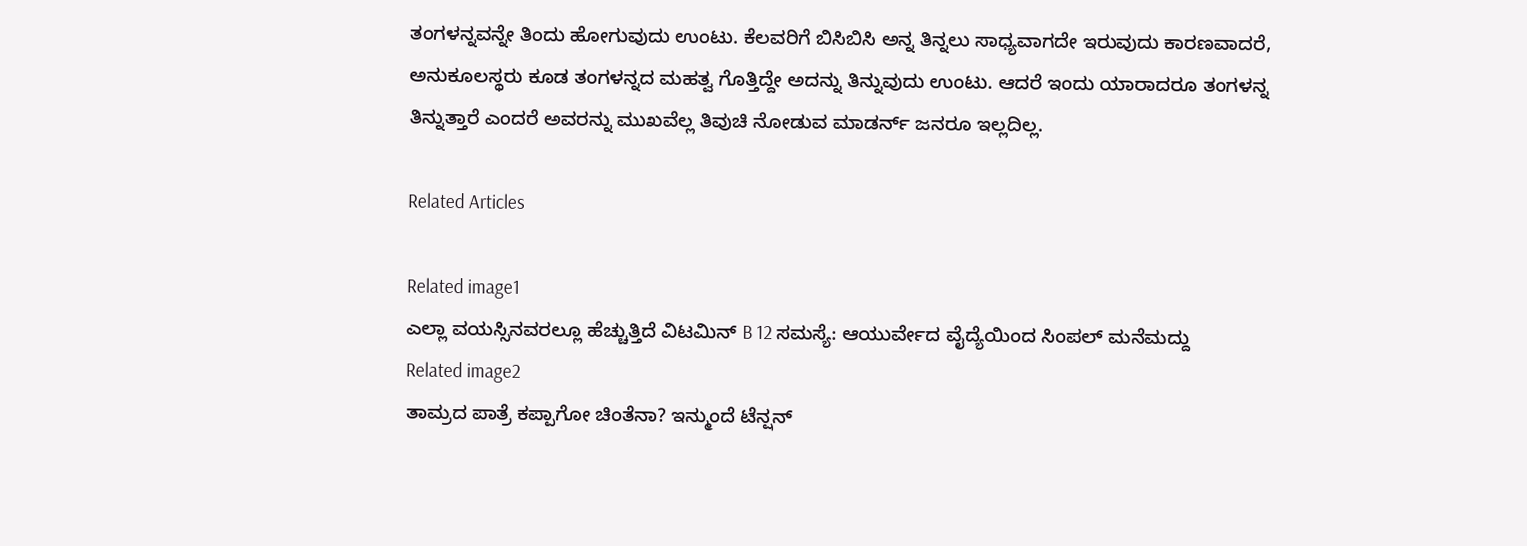ತಂಗಳನ್ನವನ್ನೇ ತಿಂದು ಹೋಗುವುದು ಉಂಟು. ಕೆಲವರಿಗೆ ಬಿಸಿಬಿಸಿ ಅನ್ನ ತಿನ್ನಲು ಸಾಧ್ಯವಾಗದೇ ಇರುವುದು ಕಾರಣವಾದರೆ, ಅನುಕೂಲಸ್ಥರು ಕೂಡ ತಂಗಳನ್ನದ ಮಹತ್ವ ಗೊತ್ತಿದ್ದೇ ಅದನ್ನು ತಿನ್ನುವುದು ಉಂಟು. ಆದರೆ ಇಂದು ಯಾರಾದರೂ ತಂಗಳನ್ನ ತಿನ್ನುತ್ತಾರೆ ಎಂದರೆ ಅವರನ್ನು ಮುಖವೆಲ್ಲ ತಿವುಚಿ ನೋಡುವ ಮಾಡರ್ನ್ ಜನರೂ ಇಲ್ಲದಿಲ್ಲ.

Related Articles

Related image1
ಎಲ್ಲಾ ವಯಸ್ಸಿನವರಲ್ಲೂ ಹೆಚ್ಚುತ್ತಿದೆ ವಿಟಮಿನ್ B 12 ಸಮಸ್ಯೆ: ಆಯುರ್ವೇದ ವೈದ್ಯೆಯಿಂದ ಸಿಂಪಲ್ ಮನೆಮದ್ದು
Related image2
ತಾಮ್ರದ ಪಾತ್ರೆ ಕಪ್ಪಾಗೋ ಚಿಂತೆನಾ? ಇನ್ಮುಂದೆ ಟೆನ್ಷನ್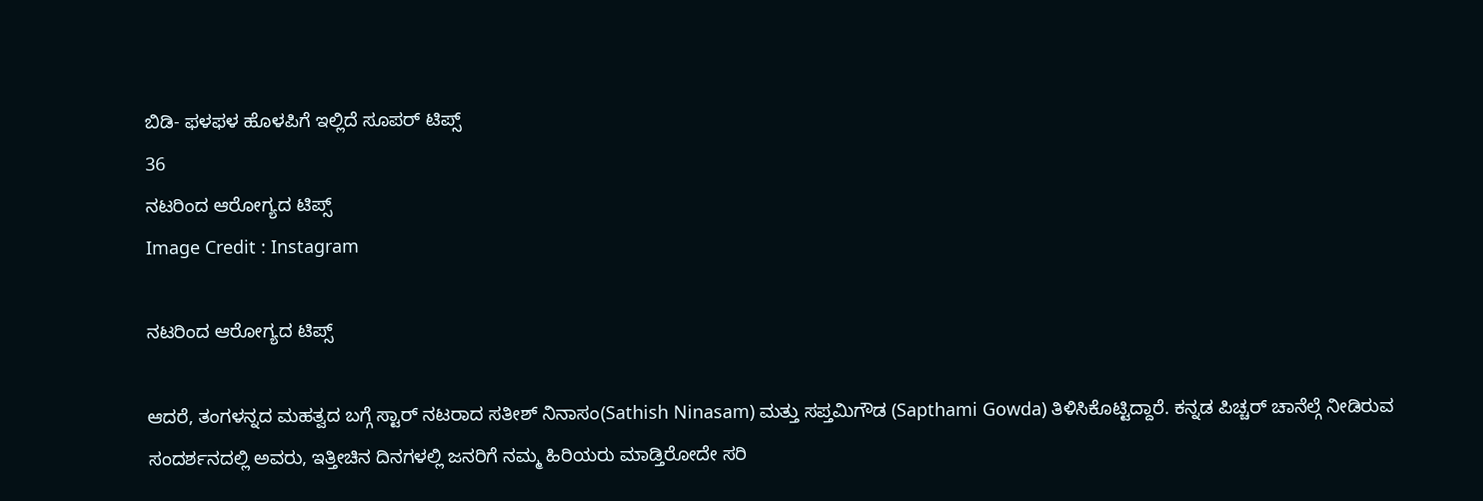ಬಿಡಿ- ಫಳಫಳ ಹೊಳಪಿಗೆ ಇಲ್ಲಿದೆ ಸೂಪರ್ ಟಿಪ್ಸ್
36
ನಟರಿಂದ ಆರೋಗ್ಯದ ಟಿಪ್ಸ್
Image Credit : Instagram

ನಟರಿಂದ ಆರೋಗ್ಯದ ಟಿಪ್ಸ್

ಆದರೆ, ತಂಗಳನ್ನದ ಮಹತ್ವದ ಬಗ್ಗೆ ಸ್ಟಾರ್ ನಟರಾದ ಸತೀಶ್ ನಿನಾಸಂ(Sathish Ninasam) ಮತ್ತು ಸಪ್ತಮಿಗೌಡ (Sapthami Gowda) ತಿಳಿಸಿಕೊಟ್ಟಿದ್ದಾರೆ. ಕನ್ನಡ ಪಿಚ್ಚರ್ ಚಾನೆಲ್ಗೆ ನೀಡಿರುವ ಸಂದರ್ಶನದಲ್ಲಿ ಅವರು, ಇತ್ತೀಚಿನ ದಿನಗಳಲ್ಲಿ ಜನರಿಗೆ ನಮ್ಮ ಹಿರಿಯರು ಮಾಡ್ತಿರೋದೇ ಸರಿ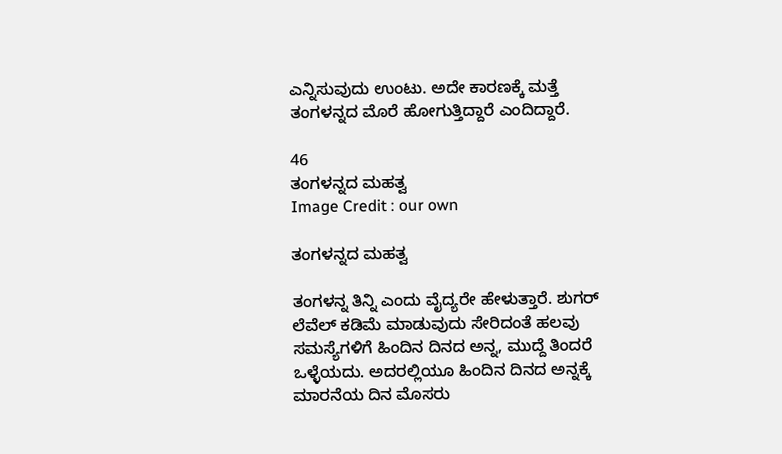ಎನ್ನಿಸುವುದು ಉಂಟು. ಅದೇ ಕಾರಣಕ್ಕೆ ಮತ್ತೆ ತಂಗಳನ್ನದ ಮೊರೆ ಹೋಗುತ್ತಿದ್ದಾರೆ ಎಂದಿದ್ದಾರೆ.

46
ತಂಗಳನ್ನದ ಮಹತ್ವ
Image Credit : our own

ತಂಗಳನ್ನದ ಮಹತ್ವ

ತಂಗಳನ್ನ ತಿನ್ನಿ ಎಂದು ವೈದ್ಯರೇ ಹೇಳುತ್ತಾರೆ. ಶುಗರ್ ಲೆವೆಲ್ ಕಡಿಮೆ ಮಾಡುವುದು ಸೇರಿದಂತೆ ಹಲವು ಸಮಸ್ಯೆಗಳಿಗೆ ಹಿಂದಿನ ದಿನದ ಅನ್ನ, ಮುದ್ದೆ ತಿಂದರೆ ಒಳ್ಳೆಯದು. ಅದರಲ್ಲಿಯೂ ಹಿಂದಿನ ದಿನದ ಅನ್ನಕ್ಕೆ ಮಾರನೆಯ ದಿನ ಮೊಸರು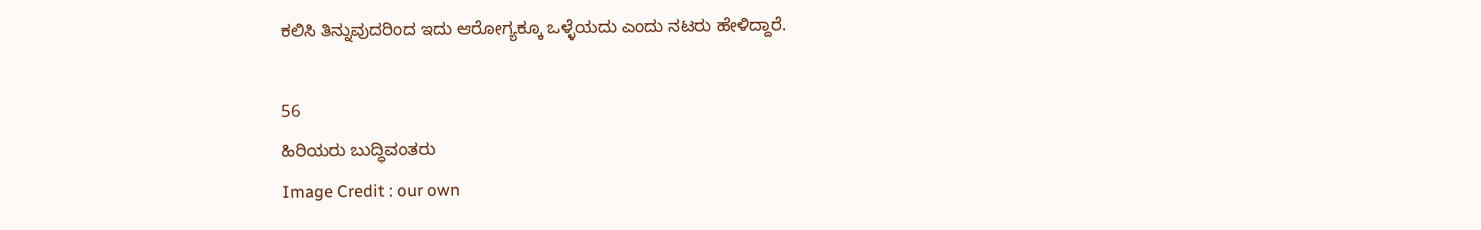ಕಲಿಸಿ ತಿನ್ನುವುದರಿಂದ ಇದು ಆರೋಗ್ಯಕ್ಕೂ ಒಳ್ಳೆಯದು ಎಂದು ನಟರು ಹೇಳಿದ್ದಾರೆ.

56
ಹಿರಿಯರು ಬುದ್ಧಿವಂತರು
Image Credit : our own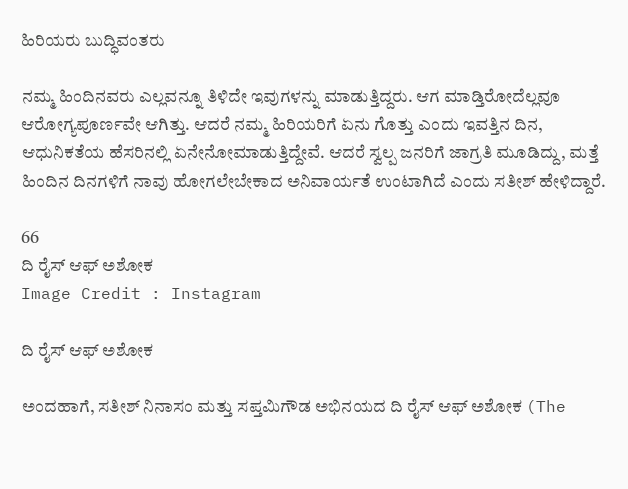ಹಿರಿಯರು ಬುದ್ಧಿವಂತರು

ನಮ್ಮ ಹಿಂದಿನವರು ಎಲ್ಲವನ್ನೂ ತಿಳಿದೇ ಇವುಗಳನ್ನು ಮಾಡುತ್ತಿದ್ದರು. ಆಗ ಮಾಡ್ತಿರೋದೆಲ್ಲವೂ ಆರೋಗ್ಯಪೂರ್ಣವೇ ಆಗಿತ್ತು. ಆದರೆ ನಮ್ಮ ಹಿರಿಯರಿಗೆ ಏನು ಗೊತ್ತು ಎಂದು ಇವತ್ತಿನ ದಿನ, ಆಧುನಿಕತೆಯ ಹೆಸರಿನಲ್ಲಿ ಏನೇನೋಮಾಡುತ್ತಿದ್ದೇವೆ. ಆದರೆ ಸ್ವಲ್ಪ ಜನರಿಗೆ ಜಾಗ್ರತಿ ಮೂಡಿದ್ದು, ಮತ್ತೆ ಹಿಂದಿನ ದಿನಗಳಿಗೆ ನಾವು ಹೋಗಲೇಬೇಕಾದ ಅನಿವಾರ್ಯತೆ ಉಂಟಾಗಿದೆ ಎಂದು ಸತೀಶ್ ಹೇಳಿದ್ದಾರೆ.

66
ದಿ ರೈಸ್ ಆಫ್ ಅಶೋಕ
Image Credit : Instagram

ದಿ ರೈಸ್ ಆಫ್ ಅಶೋಕ

ಅಂದಹಾಗೆ, ಸತೀಶ್ ನಿನಾಸಂ ಮತ್ತು ಸಪ್ತಮಿಗೌಡ ಅಭಿನಯದ ದಿ ರೈಸ್ ಆಫ್ ಅಶೋಕ (The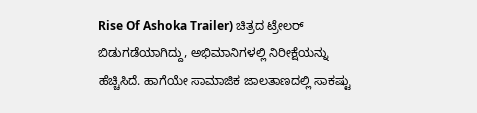Rise Of Ashoka Trailer) ಚಿತ್ರದ ಟ್ರೇಲರ್ ಬಿಡುಗಡೆಯಾಗಿದ್ದು, ಅಭಿಮಾನಿಗಳಲ್ಲಿ ನಿರೀಕ್ಷೆಯನ್ನು ಹೆಚ್ಚಿಸಿದೆ. ಹಾಗೆಯೇ ಸಾಮಾಜಿಕ ಜಾಲತಾಣದಲ್ಲಿ ಸಾಕಷ್ಟು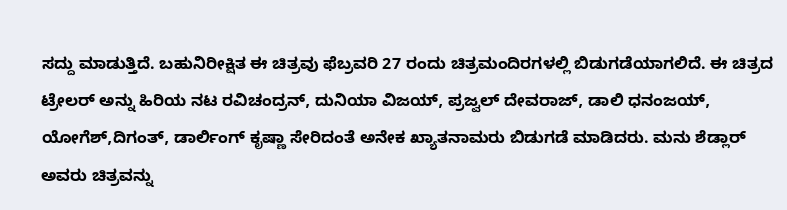ಸದ್ದು ಮಾಡುತ್ತಿದೆ. ಬಹುನಿರೀಕ್ಷಿತ ಈ ಚಿತ್ರವು ಫೆಬ್ರವರಿ 27 ರಂದು ಚಿತ್ರಮಂದಿರಗಳಲ್ಲಿ ಬಿಡುಗಡೆಯಾಗಲಿದೆ. ಈ ಚಿತ್ರದ ಟ್ರೇಲರ್ ಅನ್ನು ಹಿರಿಯ ನಟ ರವಿಚಂದ್ರನ್, ದುನಿಯಾ ವಿಜಯ್, ಪ್ರಜ್ವಲ್ ದೇವರಾಜ್, ಡಾಲಿ ಧನಂಜಯ್, ಯೋಗೆಶ್,ದಿಗಂತ್, ಡಾರ್ಲಿಂಗ್ ಕೃಷ್ಣಾ ಸೇರಿದಂತೆ ಅನೇಕ ಖ್ಯಾತನಾಮರು ಬಿಡುಗಡೆ ಮಾಡಿದರು. ಮನು ಶೆಡ್ಲಾರ್ ಅವರು ಚಿತ್ರವನ್ನು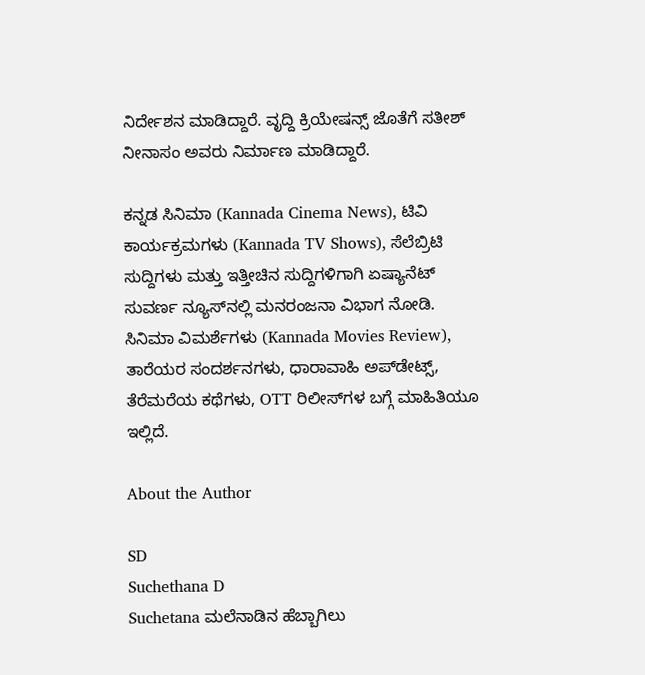ನಿರ್ದೇಶನ ಮಾಡಿದ್ದಾರೆ. ವೃದ್ದಿ ಕ್ರಿಯೇಷನ್ಸ್ ಜೊತೆಗೆ ಸತೀಶ್ ನೀನಾಸಂ ಅವರು ನಿರ್ಮಾಣ ಮಾಡಿದ್ದಾರೆ.

ಕನ್ನಡ ಸಿನಿಮಾ (Kannada Cinema News), ಟಿವಿ ಕಾರ್ಯಕ್ರಮಗಳು (Kannada TV Shows), ಸೆಲೆಬ್ರಿಟಿ ಸುದ್ದಿಗಳು ಮತ್ತು ಇತ್ತೀಚಿನ ಸುದ್ದಿಗಳಿಗಾಗಿ ಏಷ್ಯಾನೆಟ್ ಸುವರ್ಣ ನ್ಯೂಸ್‌ನಲ್ಲಿ ಮನರಂಜನಾ ವಿಭಾಗ ನೋಡಿ. ಸಿನಿಮಾ ವಿಮರ್ಶೆಗಳು (Kannada Movies Review), ತಾರೆಯರ ಸಂದರ್ಶನಗಳು, ಧಾರಾವಾಹಿ ಅಪ್‌ಡೇಟ್ಸ್‌, ತೆರೆಮರೆಯ ಕಥೆಗಳು, OTT ರಿಲೀಸ್‌ಗಳ ಬಗ್ಗೆ ಮಾಹಿತಿಯೂ ಇಲ್ಲಿದೆ.

About the Author

SD
Suchethana D
Suchetana ಮಲೆನಾಡಿನ ಹೆಬ್ಬಾಗಿಲು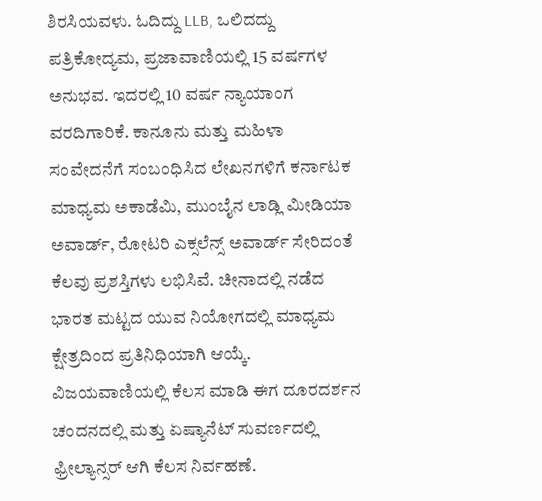ಶಿರಸಿಯವಳು. ಓದಿದ್ದು LLB, ಒಲಿದದ್ದು ಪತ್ರಿಕೋದ್ಯಮ, ಪ್ರಜಾವಾಣಿಯಲ್ಲಿ 15 ವರ್ಷಗಳ ಅನುಭವ. ಇದರಲ್ಲಿ 10 ವರ್ಷ ನ್ಯಾಯಾಂಗ ವರದಿಗಾರಿಕೆ. ಕಾನೂನು ಮತ್ತು ಮಹಿಳಾ ಸಂವೇದನೆಗೆ ಸಂಬಂಧಿಸಿದ ಲೇಖನಗಳಿಗೆ ಕರ್ನಾಟಕ ಮಾಧ್ಯಮ ಅಕಾಡೆಮಿ, ಮುಂಬೈನ ಲಾಡ್ಲಿ ಮೀಡಿಯಾ ಅವಾರ್ಡ್, ರೋಟರಿ ಎಕ್ಸಲೆನ್ಸ್ ಅವಾರ್ಡ್ ಸೇರಿದಂತೆ ಕೆಲವು ಪ್ರಶಸ್ತಿಗಳು ಲಭಿಸಿವೆ. ಚೀನಾದಲ್ಲಿ ನಡೆದ ಭಾರತ ಮಟ್ಟದ ಯುವ ನಿಯೋಗದಲ್ಲಿ ಮಾಧ್ಯಮ ಕ್ಷೇತ್ರದಿಂದ ಪ್ರತಿನಿಧಿಯಾಗಿ ಆಯ್ಕೆ. ವಿಜಯವಾಣಿಯಲ್ಲಿ ಕೆಲಸ ಮಾಡಿ ಈಗ ದೂರದರ್ಶನ ಚಂದನದಲ್ಲಿ ಮತ್ತು ಏಷ್ಯಾನೆಟ್ ಸುವರ್ಣದಲ್ಲಿ ಫ್ರೀಲ್ಯಾನ್ಸರ್ ಆಗಿ ಕೆಲಸ ನಿರ್ವಹಣೆ.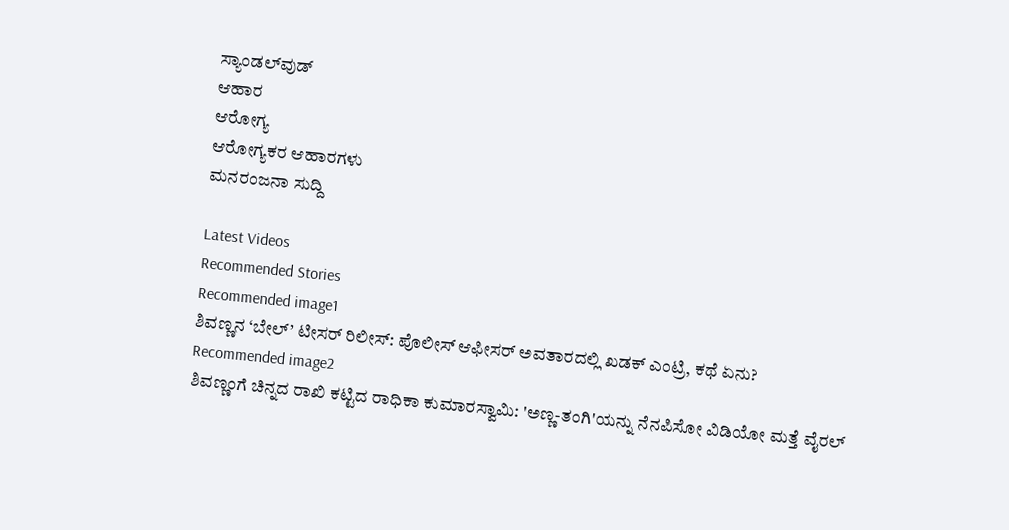ಸ್ಯಾಂಡಲ್‌ವುಡ್
ಆಹಾರ
ಆರೋಗ್ಯ
ಆರೋಗ್ಯಕರ ಆಹಾರಗಳು
ಮನರಂಜನಾ ಸುದ್ದಿ

Latest Videos
Recommended Stories
Recommended image1
ಶಿವಣ್ಣನ ‘ಬೇಲ್’ ಟೀಸರ್ ರಿಲೀಸ್‌: ಪೊಲೀಸ್‌ ಆಫೀಸರ್‌ ಅವತಾರದಲ್ಲಿ ಖಡಕ್‌ ಎಂಟ್ರಿ, ಕಥೆ ಏನು?
Recommended image2
ಶಿವಣ್ಣಂಗೆ ಚಿನ್ನದ ರಾಖಿ ಕಟ್ಟಿದ ರಾಧಿಕಾ ಕುಮಾರಸ್ವಾಮಿ: 'ಅಣ್ಣ-ತಂಗಿ'ಯನ್ನು ನೆನಪಿಸೋ ವಿಡಿಯೋ ಮತ್ತೆ ವೈರಲ್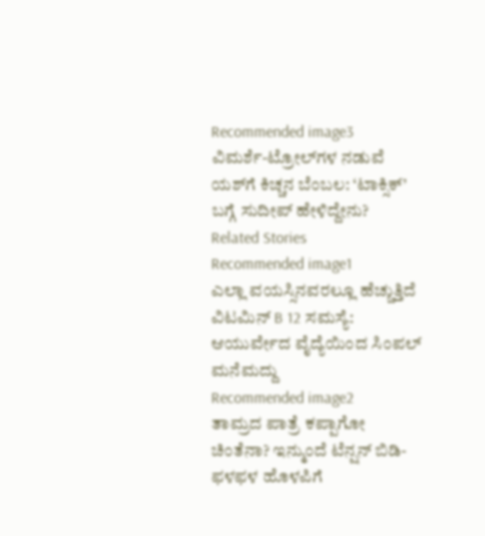Recommended image3
ವಿಮರ್ಶೆ-ಟ್ರೋಲ್‌ಗಳ ನಡುವೆ ಯಶ್‌ಗೆ ಕಿಚ್ಚನ ಬೆಂಬಲ: ‘ಟಾಕ್ಸಿಕ್’ ಬಗ್ಗೆ ಸುದೀಪ್‌ ಹೇಳಿದ್ದೇನು?
Related Stories
Recommended image1
ಎಲ್ಲಾ ವಯಸ್ಸಿನವರಲ್ಲೂ ಹೆಚ್ಚುತ್ತಿದೆ ವಿಟಮಿನ್ B 12 ಸಮಸ್ಯೆ: ಆಯುರ್ವೇದ ವೈದ್ಯೆಯಿಂದ ಸಿಂಪಲ್ ಮನೆಮದ್ದು
Recommended image2
ತಾಮ್ರದ ಪಾತ್ರೆ ಕಪ್ಪಾಗೋ ಚಿಂತೆನಾ? ಇನ್ಮುಂದೆ ಟೆನ್ಷನ್ ಬಿಡಿ- ಫಳಫಳ ಹೊಳಪಿಗೆ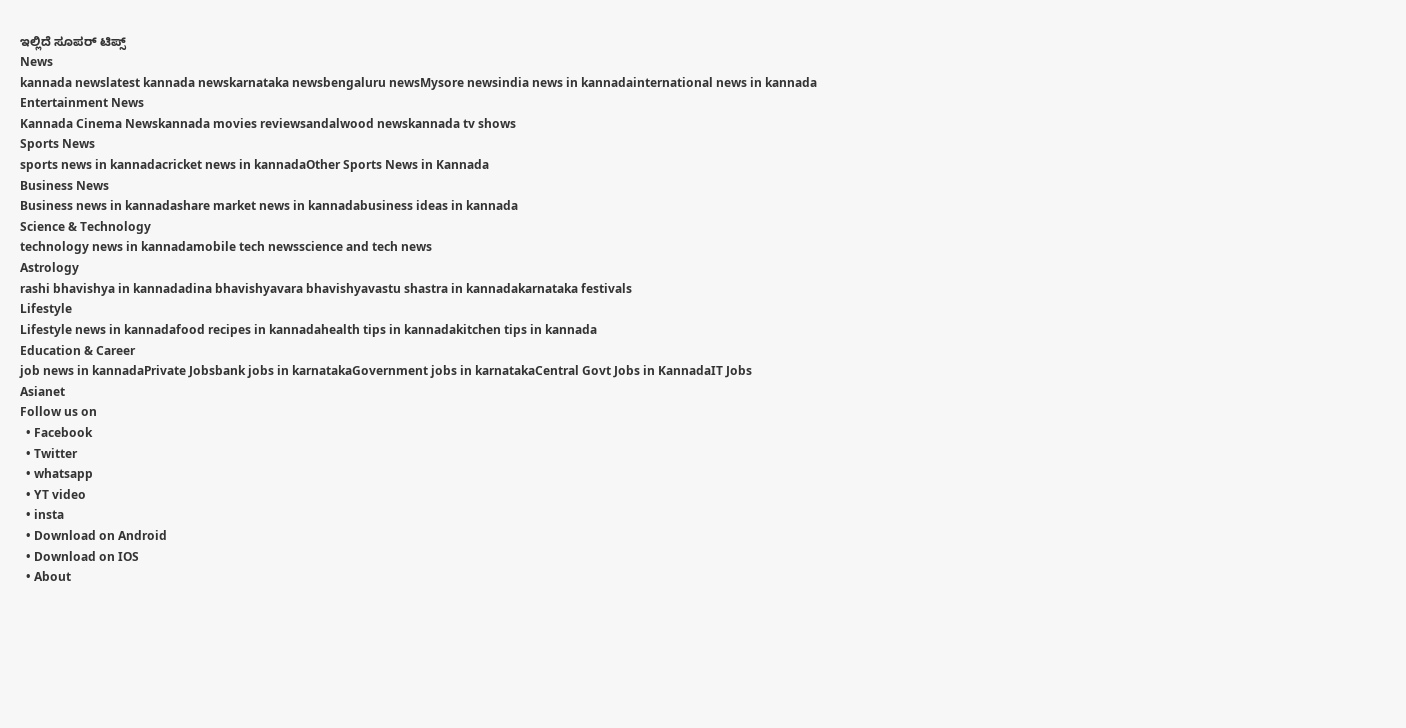ಇಲ್ಲಿದೆ ಸೂಪರ್ ಟಿಪ್ಸ್
News
kannada newslatest kannada newskarnataka newsbengaluru newsMysore newsindia news in kannadainternational news in kannada
Entertainment News
Kannada Cinema Newskannada movies reviewsandalwood newskannada tv shows
Sports News
sports news in kannadacricket news in kannadaOther Sports News in Kannada
Business News
Business news in kannadashare market news in kannadabusiness ideas in kannada
Science & Technology
technology news in kannadamobile tech newsscience and tech news
Astrology
rashi bhavishya in kannadadina bhavishyavara bhavishyavastu shastra in kannadakarnataka festivals
Lifestyle
Lifestyle news in kannadafood recipes in kannadahealth tips in kannadakitchen tips in kannada
Education & Career
job news in kannadaPrivate Jobsbank jobs in karnatakaGovernment jobs in karnatakaCentral Govt Jobs in KannadaIT Jobs
Asianet
Follow us on
  • Facebook
  • Twitter
  • whatsapp
  • YT video
  • insta
  • Download on Android
  • Download on IOS
  • About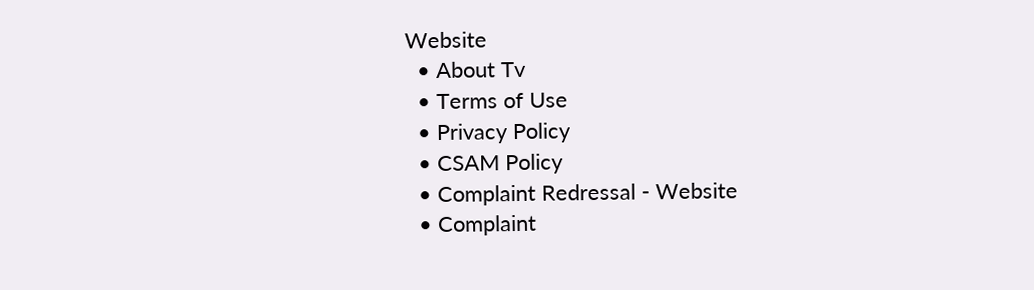Website
  • About Tv
  • Terms of Use
  • Privacy Policy
  • CSAM Policy
  • Complaint Redressal - Website
  • Complaint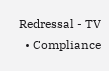Redressal - TV
  • Compliance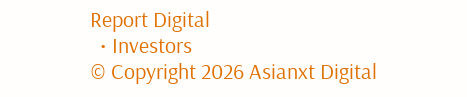Report Digital
  • Investors
© Copyright 2026 Asianxt Digital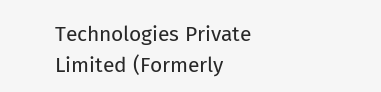Technologies Private Limited (Formerly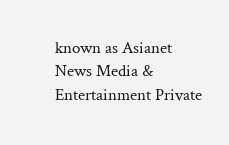known as Asianet News Media & Entertainment Private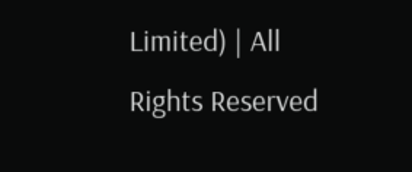Limited) | All Rights Reserved